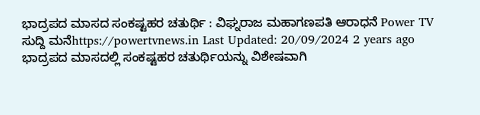ಭಾದ್ರಪದ ಮಾಸದ ಸಂಕಷ್ಟಹರ ಚತುರ್ಥಿ : ವಿಘ್ನರಾಜ ಮಹಾಗಣಪತಿ ಆರಾಧನೆ Power TV ಸುದ್ದಿ ಮನೆhttps://powertvnews.in Last Updated: 20/09/2024 2 years ago ಭಾದ್ರಪದ ಮಾಸದಲ್ಲಿ ಸಂಕಷ್ಟಹರ ಚತುರ್ಥಿಯನ್ನು ವಿಶೇಷವಾಗಿ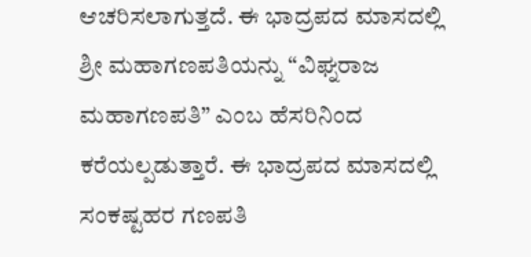ಆಚರಿಸಲಾಗುತ್ತದೆ. ಈ ಭಾದ್ರಪದ ಮಾಸದಲ್ಲಿ ಶ್ರೀ ಮಹಾಗಣಪತಿಯನ್ನು “ವಿಘ್ನರಾಜ ಮಹಾಗಣಪತಿ” ಎಂಬ ಹೆಸರಿನಿಂದ ಕರೆಯಲ್ಪಡುತ್ತಾರೆ. ಈ ಭಾದ್ರಪದ ಮಾಸದಲ್ಲಿ ಸಂಕಷ್ಟಹರ ಗಣಪತಿ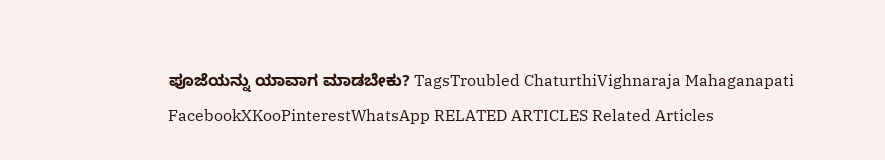ಪೂಜೆಯನ್ನು ಯಾವಾಗ ಮಾಡಬೇಕು? TagsTroubled ChaturthiVighnaraja Mahaganapati FacebookXKooPinterestWhatsApp RELATED ARTICLES Related Articles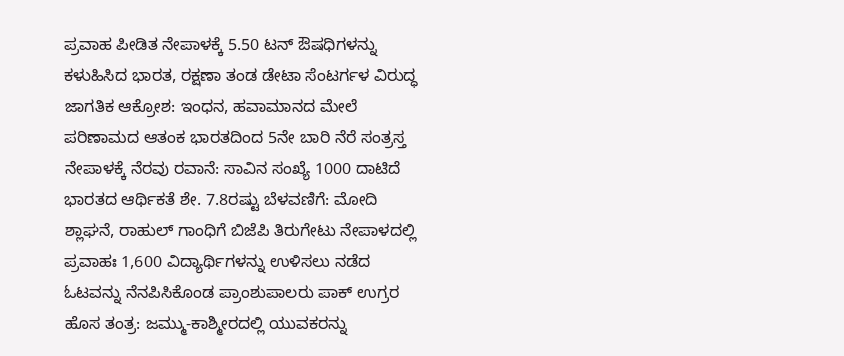ಪ್ರವಾಹ ಪೀಡಿತ ನೇಪಾಳಕ್ಕೆ 5.50 ಟನ್ ಔಷಧಿಗಳನ್ನು ಕಳುಹಿಸಿದ ಭಾರತ, ರಕ್ಷಣಾ ತಂಡ ಡೇಟಾ ಸೆಂಟರ್ಗಳ ವಿರುದ್ಧ ಜಾಗತಿಕ ಆಕ್ರೋಶ: ಇಂಧನ, ಹವಾಮಾನದ ಮೇಲೆ ಪರಿಣಾಮದ ಆತಂಕ ಭಾರತದಿಂದ 5ನೇ ಬಾರಿ ನೆರೆ ಸಂತ್ರಸ್ತ ನೇಪಾಳಕ್ಕೆ ನೆರವು ರವಾನೆ: ಸಾವಿನ ಸಂಖ್ಯೆ 1000 ದಾಟಿದೆ ಭಾರತದ ಆರ್ಥಿಕತೆ ಶೇ. 7.8ರಷ್ಟು ಬೆಳವಣಿಗೆ: ಮೋದಿ ಶ್ಲಾಘನೆ, ರಾಹುಲ್ ಗಾಂಧಿಗೆ ಬಿಜೆಪಿ ತಿರುಗೇಟು ನೇಪಾಳದಲ್ಲಿ ಪ್ರವಾಹಃ 1,600 ವಿದ್ಯಾರ್ಥಿಗಳನ್ನು ಉಳಿಸಲು ನಡೆದ ಓಟವನ್ನು ನೆನಪಿಸಿಕೊಂಡ ಪ್ರಾಂಶುಪಾಲರು ಪಾಕ್ ಉಗ್ರರ ಹೊಸ ತಂತ್ರ: ಜಮ್ಮು-ಕಾಶ್ಮೀರದಲ್ಲಿ ಯುವಕರನ್ನು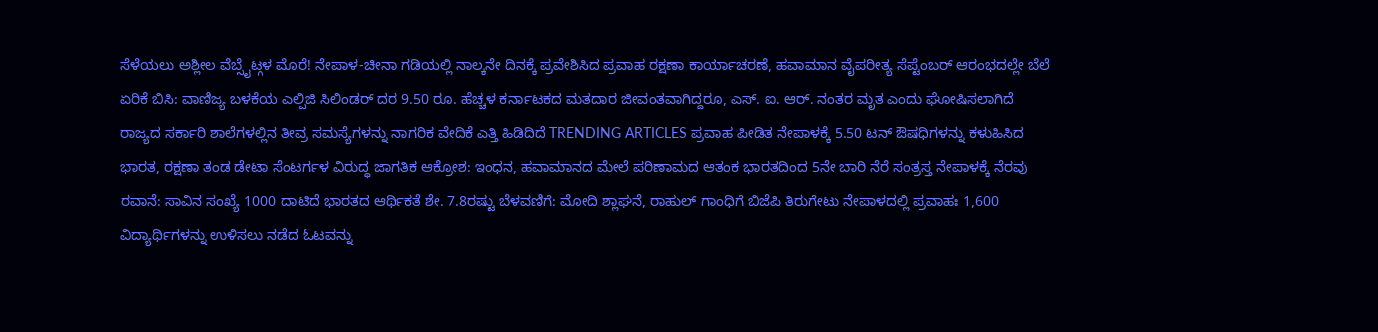ಸೆಳೆಯಲು ಅಶ್ಲೀಲ ವೆಬ್ಸೈಟ್ಗಳ ಮೊರೆ! ನೇಪಾಳ-ಚೀನಾ ಗಡಿಯಲ್ಲಿ ನಾಲ್ಕನೇ ದಿನಕ್ಕೆ ಪ್ರವೇಶಿಸಿದ ಪ್ರವಾಹ ರಕ್ಷಣಾ ಕಾರ್ಯಾಚರಣೆ, ಹವಾಮಾನ ವೈಪರೀತ್ಯ ಸೆಪ್ಟೆಂಬರ್ ಆರಂಭದಲ್ಲೇ ಬೆಲೆ ಏರಿಕೆ ಬಿಸಿ: ವಾಣಿಜ್ಯ ಬಳಕೆಯ ಎಲ್ಪಿಜಿ ಸಿಲಿಂಡರ್ ದರ 9.50 ರೂ. ಹೆಚ್ಚಳ ಕರ್ನಾಟಕದ ಮತದಾರ ಜೀವಂತವಾಗಿದ್ದರೂ, ಎಸ್. ಐ. ಆರ್. ನಂತರ ಮೃತ ಎಂದು ಘೋಷಿಸಲಾಗಿದೆ ರಾಜ್ಯದ ಸರ್ಕಾರಿ ಶಾಲೆಗಳಲ್ಲಿನ ತೀವ್ರ ಸಮಸ್ಯೆಗಳನ್ನು ನಾಗರಿಕ ವೇದಿಕೆ ಎತ್ತಿ ಹಿಡಿದಿದೆ TRENDING ARTICLES ಪ್ರವಾಹ ಪೀಡಿತ ನೇಪಾಳಕ್ಕೆ 5.50 ಟನ್ ಔಷಧಿಗಳನ್ನು ಕಳುಹಿಸಿದ ಭಾರತ, ರಕ್ಷಣಾ ತಂಡ ಡೇಟಾ ಸೆಂಟರ್ಗಳ ವಿರುದ್ಧ ಜಾಗತಿಕ ಆಕ್ರೋಶ: ಇಂಧನ, ಹವಾಮಾನದ ಮೇಲೆ ಪರಿಣಾಮದ ಆತಂಕ ಭಾರತದಿಂದ 5ನೇ ಬಾರಿ ನೆರೆ ಸಂತ್ರಸ್ತ ನೇಪಾಳಕ್ಕೆ ನೆರವು ರವಾನೆ: ಸಾವಿನ ಸಂಖ್ಯೆ 1000 ದಾಟಿದೆ ಭಾರತದ ಆರ್ಥಿಕತೆ ಶೇ. 7.8ರಷ್ಟು ಬೆಳವಣಿಗೆ: ಮೋದಿ ಶ್ಲಾಘನೆ, ರಾಹುಲ್ ಗಾಂಧಿಗೆ ಬಿಜೆಪಿ ತಿರುಗೇಟು ನೇಪಾಳದಲ್ಲಿ ಪ್ರವಾಹಃ 1,600 ವಿದ್ಯಾರ್ಥಿಗಳನ್ನು ಉಳಿಸಲು ನಡೆದ ಓಟವನ್ನು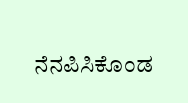ನೆನಪಿಸಿಕೊಂಡ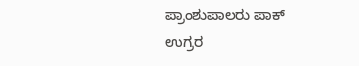ಪ್ರಾಂಶುಪಾಲರು ಪಾಕ್ ಉಗ್ರರ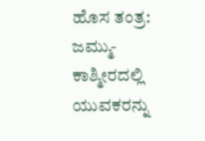ಹೊಸ ತಂತ್ರ: ಜಮ್ಮು-ಕಾಶ್ಮೀರದಲ್ಲಿ ಯುವಕರನ್ನು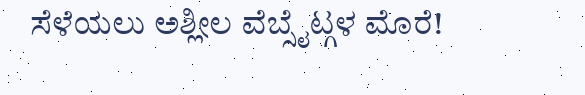ಸೆಳೆಯಲು ಅಶ್ಲೀಲ ವೆಬ್ಸೈಟ್ಗಳ ಮೊರೆ!